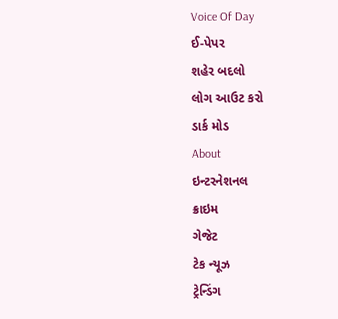Voice Of Day
ઈ-પેપર
શહેર બદલો
લોગ આઉટ કરો
ડાર્ક મોડ
About
ઇન્ટરનેશનલ
ક્રાઇમ
ગેજેટ
ટેક ન્યૂઝ
ટ્રેન્ડિંગ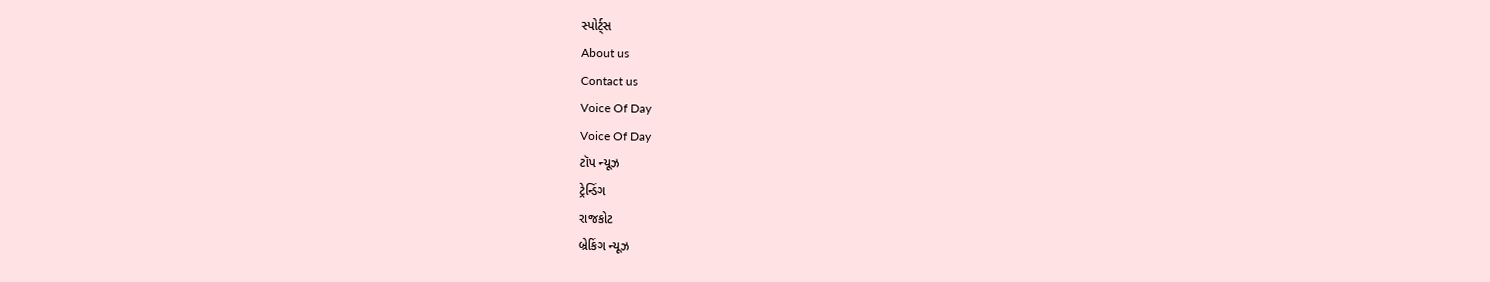સ્પોર્ટ્સ
About us
Contact us
Voice Of Day
Voice Of Day
ટૉપ ન્યૂઝ
ટ્રેન્ડિંગ
રાજકોટ
બ્રેકિંગ ન્યૂઝ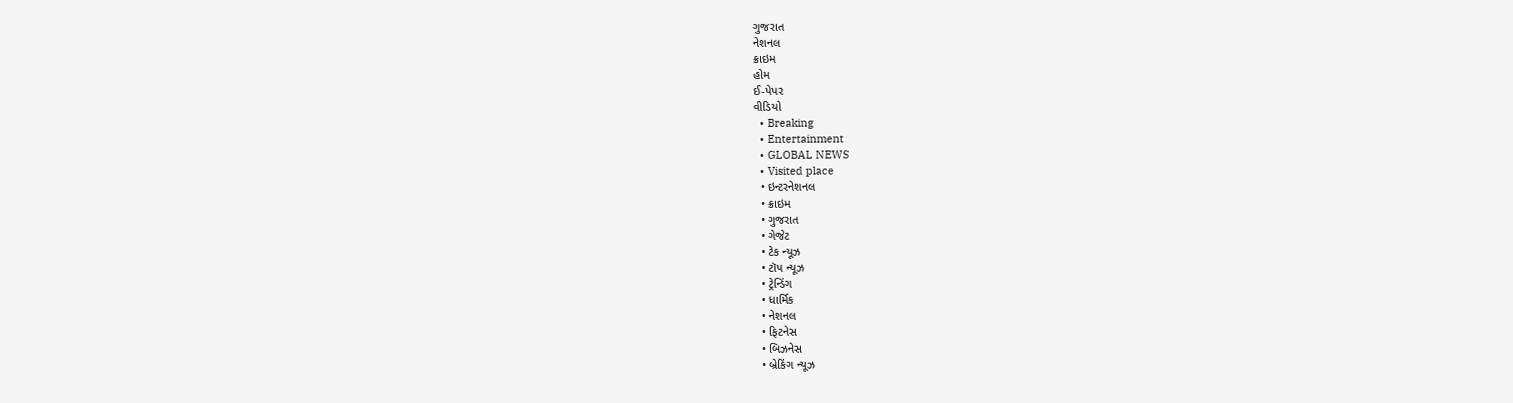ગુજરાત
નેશનલ
ક્રાઇમ
હોમ
ઈ-પેપર
વીડિયો
  • Breaking
  • Entertainment
  • GLOBAL NEWS
  • Visited place
  • ઇન્ટરનેશનલ
  • ક્રાઇમ
  • ગુજરાત
  • ગેજેટ
  • ટેક ન્યૂઝ
  • ટૉપ ન્યૂઝ
  • ટ્રેન્ડિંગ
  • ધાર્મિક
  • નેશનલ
  • ફિટનેસ
  • બિઝનેસ
  • બ્રેકિંગ ન્યૂઝ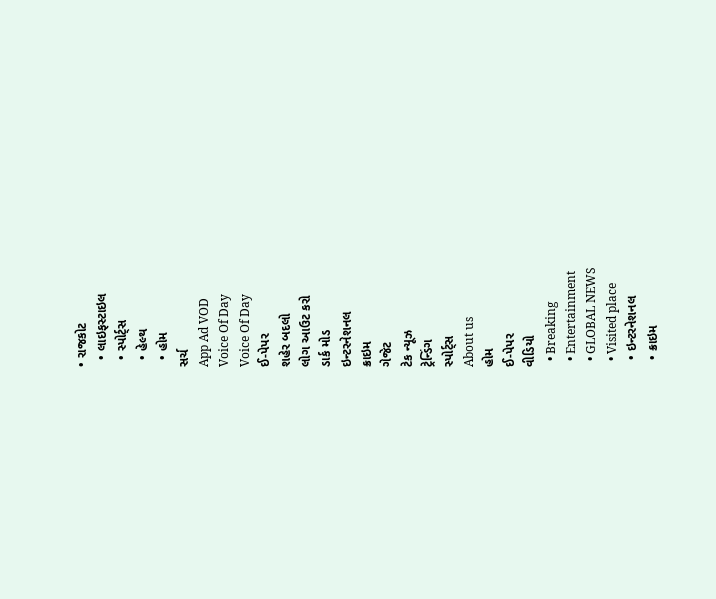• રાજકોટ
  • લાઇફસ્ટાઇલ
  • સ્પોર્ટ્સ
  • હેલ્થ
  • હોમ
સર્ચ
App Ad VOD
Voice Of Day
Voice Of Day
ઈ-પેપર
શહેર બદલો
લોગ આઉટ કરો
ડાર્ક મોડ
ઇન્ટરનેશનલ
ક્રાઇમ
ગેજેટ
ટેક ન્યૂઝ
ટ્રેન્ડિંગ
સ્પોર્ટ્સ
About us
હોમ
ઈ-પેપર
વીડિયો
  • Breaking
  • Entertainment
  • GLOBAL NEWS
  • Visited place
  • ઇન્ટરનેશનલ
  • ક્રાઇમ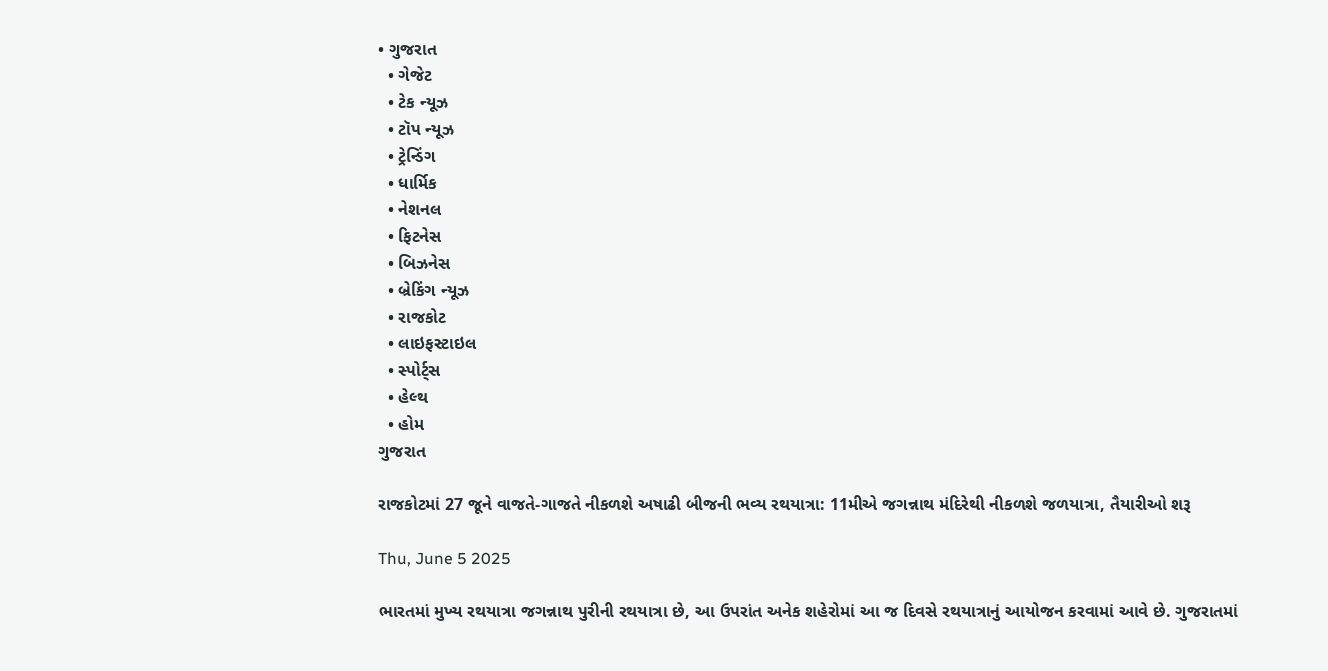• ગુજરાત
  • ગેજેટ
  • ટેક ન્યૂઝ
  • ટૉપ ન્યૂઝ
  • ટ્રેન્ડિંગ
  • ધાર્મિક
  • નેશનલ
  • ફિટનેસ
  • બિઝનેસ
  • બ્રેકિંગ ન્યૂઝ
  • રાજકોટ
  • લાઇફસ્ટાઇલ
  • સ્પોર્ટ્સ
  • હેલ્થ
  • હોમ
ગુજરાત

રાજકોટમાં 27 જૂને વાજતે-ગાજતે નીકળશે અષાઢી બીજની ભવ્ય રથયાત્રા: 11મીએ જગન્નાથ મંદિરેથી નીકળશે જળયાત્રા, તૈયારીઓ શરૂ

Thu, June 5 2025

ભારતમાં મુખ્ય રથયાત્રા જગન્નાથ પુરીની રથયાત્રા છે, આ ઉપરાંત અનેક શહેરોમાં આ જ દિવસે રથયાત્રાનું આયોજન કરવામાં આવે છે. ગુજરાતમાં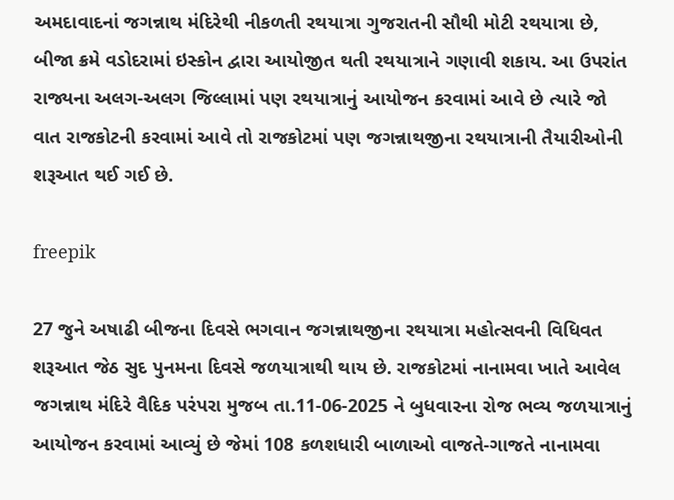અમદાવાદનાં જગન્નાથ મંદિરેથી નીકળતી રથયાત્રા ગુજરાતની સૌથી મોટી રથયાત્રા છે, બીજા ક્રમે વડોદરામાં ઇસ્કોન દ્વારા આયોજીત થતી રથયાત્રાને ગણાવી શકાય. આ ઉપરાંત રાજ્યના અલગ-અલગ જિલ્લામાં પણ રથયાત્રાનું આયોજન કરવામાં આવે છે ત્યારે જો વાત રાજકોટની કરવામાં આવે તો રાજકોટમાં પણ જગન્નાથજીના રથયાત્રાની તૈયારીઓની શરૂઆત થઈ ગઈ છે.

freepik

27 જુને અષાઢી બીજના દિવસે ભગવાન જગન્નાથજીના રથયાત્રા મહોત્સવની વિધિવત શરૂઆત જેઠ સુદ પુનમના દિવસે જળયાત્રાથી થાય છે. રાજકોટમાં નાનામવા ખાતે આવેલ જગન્નાથ મંદિરે વૈદિક પરંપરા મુજબ તા.11-06-2025 ને બુધવારના રોજ ભવ્ય જળયાત્રાનું આયોજન કરવામાં આવ્યું છે જેમાં 108 કળશધારી બાળાઓ વાજતે-ગાજતે નાનામવા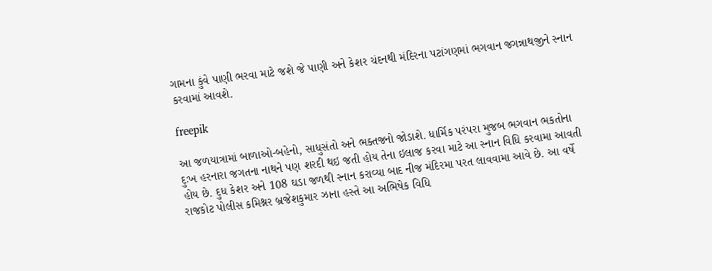ગામના કુંવે પાણી ભરવા માટે જશે જે પાણી અને કેશર ચંદનથી મંદિરના પટાંગણમાં ભગવાન જગન્નાથજીને સ્નાન કરવામાં આવશે.

freepik

આ જળયાત્રામાં બાળાઓ-બહેનો, સાધુસંતો અને ભક્તજનો જોડાશે. ધાર્મિક પરંપરા મુજબ ભગવાન ભકતોના દુઃખ હરનારા જગતના નાથને પણ શરદી થઇ જતી હોય તેના ઇલાજ કરવા માટે આ સ્નાન વિધિ કરવામા આવતી હોય છે. દુધ કેશર અને 108 ઘડા જળથી સ્નાન કરાવ્યા બાદ નીજ મંદિરમા પરત લાવવામા આવે છે. આ વર્ષે રાજકોટ પોલીસ કમિશ્નર બ્રજેશકુમાર ઝાના હસ્તે આ અભિષેક વિધિ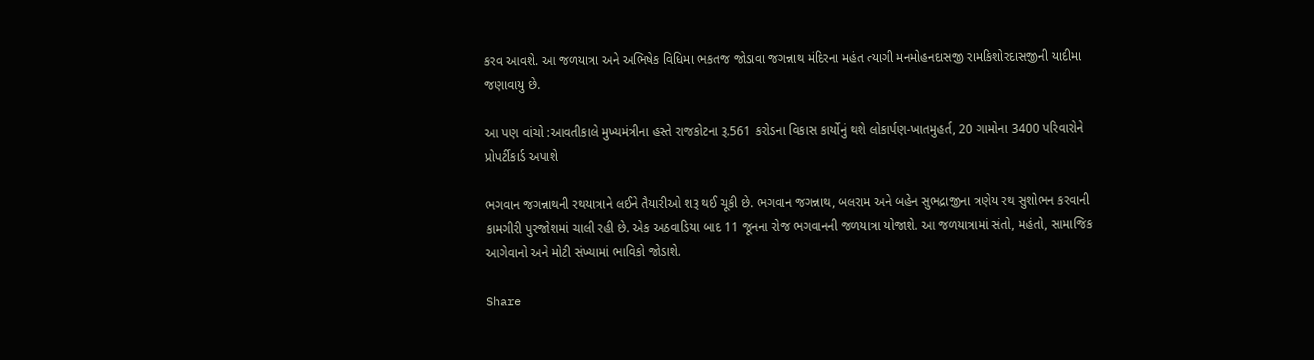કરવ આવશે. આ જળયાત્રા અને અભિષેક વિધિમા ભકતજ જોડાવા જગન્નાથ મંદિરના મહંત ત્યાગી મનમોહનદાસજી રામકિશોરદાસજીની યાદીમા જણાવાયુ છે.

આ પણ વાંચો :આવતીકાલે મુખ્યમંત્રીના હસ્તે રાજકોટના રૂ.561 કરોડના વિકાસ કાર્યોનું થશે લોકાર્પણ-ખાતમુહર્ત, 20 ગામોના 3400 પરિવારોને પ્રોપર્ટીકાર્ડ અપાશે

ભગવાન જગન્નાથની રથયાત્રાને લઈને તૈયારીઓ શરૂ થઈ ચૂકી છે. ભગવાન જગન્નાથ, બલરામ અને બહેન સુભદ્રાજીના ત્રણેય રથ સુશોભન કરવાની કામગીરી પુરજોશમાં ચાલી રહી છે. એક અઠવાડિયા બાદ 11 જૂનના રોજ ભગવાનની જળયાત્રા યોજાશે. આ જળયાત્રામાં સંતો, મહંતો, સામાજિક આગેવાનો અને મોટી સંખ્યામાં ભાવિકો જોડાશે.

Share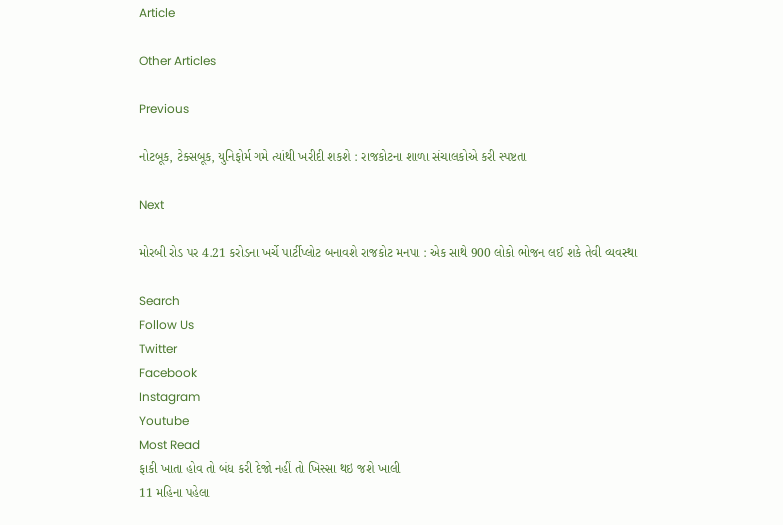Article

Other Articles

Previous

નોટબૂક, ટેક્સબૂક, યુનિફોર્મ ગમે ત્યાંથી ખરીદી શકશે : રાજકોટના શાળા સંચાલકોએ કરી સ્પષ્ટતા

Next

મોરબી રોડ પર 4.21 કરોડના ખર્ચે પાર્ટીપ્લોટ બનાવશે રાજકોટ મનપા : એક સાથે 900 લોકો ભોજન લઈ શકે તેવી વ્યવસ્થા

Search
Follow Us
Twitter
Facebook
Instagram
Youtube
Most Read
ફાકી ખાતા હોવ તો બંધ કરી દેજો નહીં તો ખિસ્સા થઇ જશે ખાલી
11 મહિના પહેલા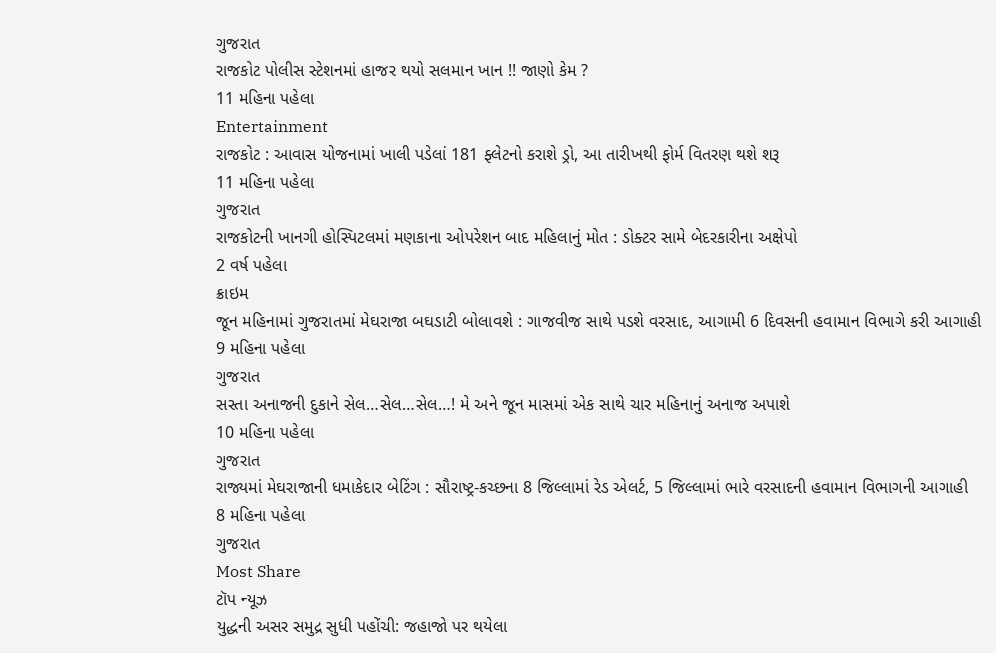ગુજરાત
રાજકોટ પોલીસ સ્ટેશનમાં હાજર થયો સલમાન ખાન !! જાણો કેમ ?
11 મહિના પહેલા
Entertainment
રાજકોટ : આવાસ યોજનામાં ખાલી પડેલાં 181 ફ્લેટનો કરાશે ડ્રો, આ તારીખથી ફોર્મ વિતરણ થશે શરૂ
11 મહિના પહેલા
ગુજરાત
રાજકોટની ખાનગી હોસ્પિટલમાં મણકાના ઓપરેશન બાદ મહિલાનું મોત : ડોક્ટર સામે બેદરકારીના અક્ષેપો
2 વર્ષ પહેલા
ક્રાઇમ
જૂન મહિનામાં ગુજરાતમાં મેઘરાજા બઘડાટી બોલાવશે : ગાજવીજ સાથે પડશે વરસાદ, આગામી 6 દિવસની હવામાન વિભાગે કરી આગાહી
9 મહિના પહેલા
ગુજરાત
સસ્તા અનાજની દુકાને સેલ…સેલ…સેલ…! મે અને જૂન માસમાં એક સાથે ચાર મહિનાનું અનાજ અપાશે
10 મહિના પહેલા
ગુજરાત
રાજ્યમાં મેઘરાજાની ધમાકેદાર બેટિંગ : સૌરાષ્ટ્ર-કચ્છના 8 જિલ્લામાં રેડ એલર્ટ, 5 જિલ્લામાં ભારે વરસાદની હવામાન વિભાગની આગાહી
8 મહિના પહેલા
ગુજરાત
Most Share
ટૉપ ન્યૂઝ
યુદ્ધની અસર સમુદ્ર સુધી પહોંચી: જહાજો પર થયેલા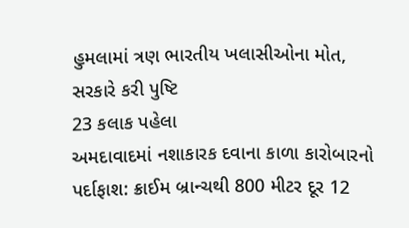હુમલામાં ત્રણ ભારતીય ખલાસીઓના મોત, સરકારે કરી પુષ્ટિ
23 કલાક પહેલા
અમદાવાદમાં નશાકારક દવાના કાળા કારોબારનો પર્દાફાશ: ક્રાઈમ બ્રાન્ચથી 800 મીટર દૂર 12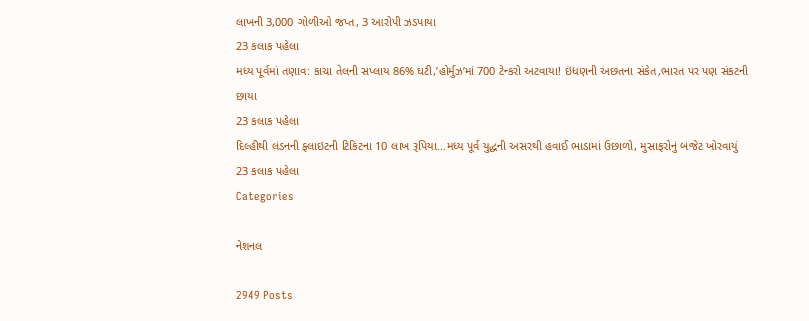લાખની 3,000 ગોળીઓ જપ્ત, 3 આરોપી ઝડપાયા
23 કલાક પહેલા
મધ્ય પૂર્વમાં તણાવ: કાચા તેલની સપ્લાય 86% ઘટી,’હોર્મુઝ’માં 700 ટેન્કરો અટવાયા! ઇંધણની અછતના સંકેત,ભારત પર પણ સંકટની છાયા
23 કલાક પહેલા
દિલ્હીથી લંડનની ફ્લાઇટની ટિકિટના 10 લાખ રૂપિયા…મધ્ય પૂર્વ યુદ્ધની અસરથી હવાઈ ભાડામાં ઉછાળો, મુસાફરોનું બજેટ ખોરવાયું
23 કલાક પહેલા
Categories

નેશનલ

2949 Posts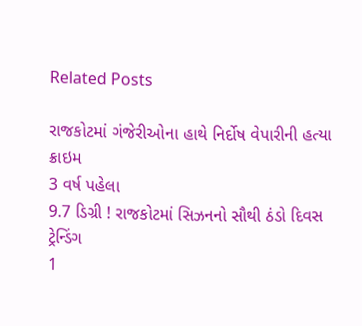Related Posts

રાજકોટમાં ગંજેરીઓના હાથે નિર્દોષ વેપારીની હત્યા
ક્રાઇમ
3 વર્ષ પહેલા
9.7 ડિગ્રી ! રાજકોટમાં સિઝનનો સૌથી ઠંડો દિવસ
ટ્રેન્ડિંગ
1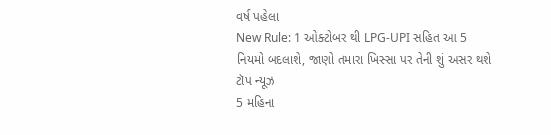વર્ષ પહેલા
New Rule: 1 ઓક્ટોબર થી LPG-UPI સહિત આ 5 નિયમો બદલાશે, જાણો તમારા ખિસ્સા પર તેની શું અસર થશે
ટૉપ ન્યૂઝ
5 મહિના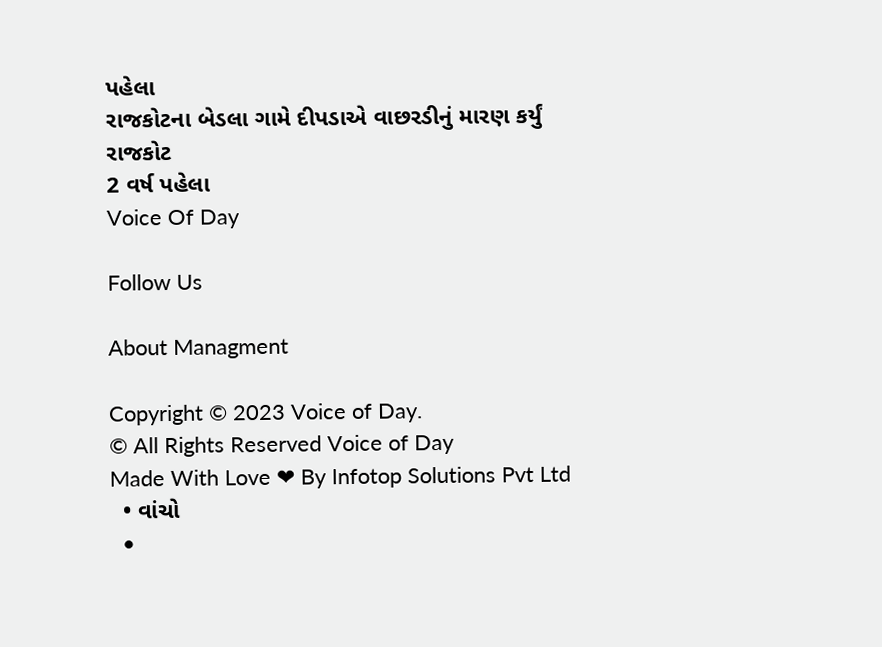પહેલા
રાજકોટના બેડલા ગામે દીપડાએ વાછરડીનું મારણ કર્યું
રાજકોટ
2 વર્ષ પહેલા
Voice Of Day

Follow Us

About Managment

Copyright © 2023 Voice of Day.
© All Rights Reserved Voice of Day
Made With Love ❤ By Infotop Solutions Pvt Ltd
  • વાંચો
  •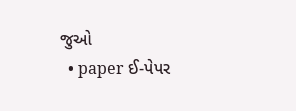જુઓ
  • paper ઈ-પેપર